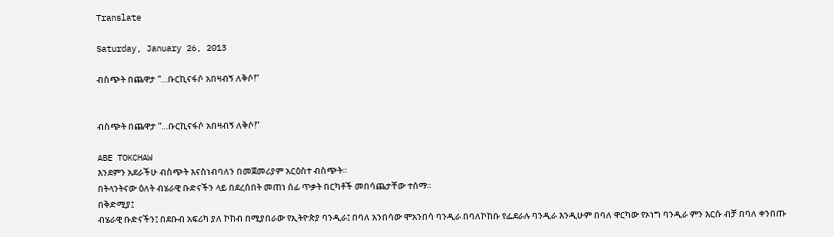Translate

Saturday, January 26, 2013

ብስጭት በጨዋታ “…ቡርኪናፋሶ አበዛብኝ ለቅሶ!”


ብስጭት በጨዋታ “…ቡርኪናፋሶ አበዛብኝ ለቅሶ!”

ABE TOKCHAW
እንደምን አደራችሁ ብስጭት እናስነብባለን በመጀመሪያም አርዕስተ ብስጭት።
በትላንትናው ዕለት ብሄራዊ ቡድናችን ላይ በደረሰበት መጠነ ሰፊ ጥቃት በርካቶች መበሳጨታቸው ተሰማ።
በቅድሚያ፤
ብሄራዊ ቡድናችን፤ በደቡብ አፍሪካ ያለ ኮከብ በሚያበራው የኢትዮጵያ ባንዲራ፤ በባለ አንበሳው ሞአንበሳ ባንዲራ በባለኮከቡ የፌደራሉ ባንዲራ እንዲሁም በባለ ዋርካው የኦነግ ባንዲራ ምን እርሱ ብቻ በባለ ቀንበጡ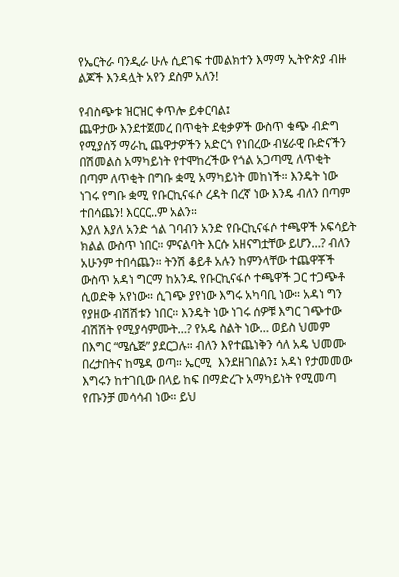የኤርትራ ባንዲራ ሁሉ ሲደገፍ ተመልክተን እማማ ኢትዮጵያ ብዙ ልጆች እንዳሏት አየን ደስም አለን!

የብስጭቱ ዝርዝር ቀጥሎ ይቀርባል፤
ጨዋታው እንደተጀመረ በጥቂት ደቂቃዎች ውስጥ ቁጭ ብድግ የሚያሰኝ ማራኪ ጨዋታዎችን አድርጎ የነበረው ብሄራዊ ቡድናችን በሽመልስ አማካይነት የተሞከረችው የጎል አጋጣሚ ለጥቂት በጣም ለጥቂት በግቡ ቋሚ አማካይነት መከነች። እንዴት ነው ነገሩ የግቡ ቋሚ የቡርኪናፋሶ ረዳት በረኛ ነው እንዴ ብለን በጣም ተበሳጨን! እርርር..ም አልን።
እያለ እያለ አንድ ጎል ገባብን አንድ የቡርኪናፋሶ ተጫዋች ኦፍሳይት ክልል ውስጥ ነበር። ምናልባት እርሱ አዘናግቷቸው ይሆን…? ብለን አሁንም ተበሳጨን። ትንሽ ቆይቶ አሉን ከምንላቸው ተጨዋቾች ውስጥ አዳነ ግርማ ከአንዱ የቡርኪናፋሶ ተጫዋች ጋር ተጋጭቶ ሲወድቅ አየነው። ሲገጭ ያየነው እግሩ አካባቢ ነው። አዳነ ግን የያዘው ብሽሽቱን ነበር። እንዴት ነው ነገሩ ሰዎቹ እግር ገጭተው ብሽሽት የሚያሳምሙት…? የአዴ ስልት ነው… ወይስ ህመም በእግር “ሜሴጅ” ያደርጋሉ። ብለን እየተጨነቅን ሳለ አዴ ህመሙ በረታበትና ከሜዳ ወጣ። ኤርሚ  እንደዘገበልን፤ አዳነ የታመመው እግሩን ከተገቢው በላይ ከፍ በማድረጉ አማካይነት የሚመጣ የጡንቻ መሳሳብ ነው። ይህ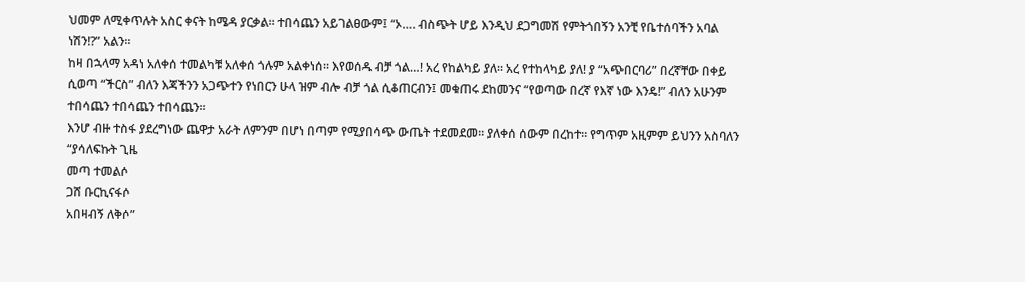ህመም ለሚቀጥሉት አስር ቀናት ከሜዳ ያርቃል። ተበሳጨን አይገልፀውም፤ “ኦ…. ብስጭት ሆይ እንዲህ ደጋግመሽ የምትጎበኝን አንቺ የቤተሰባችን አባል ነሽን!?” አልን።
ከዛ በኋላማ አዳነ አለቀሰ ተመልካቹ አለቀሰ ጎሉም አልቀነሰ። እየወሰዱ ብቻ ጎል…! አረ የከልካይ ያለ። አረ የተከላካይ ያለ! ያ “አጭበርባሪ” በረኛቸው በቀይ ሲወጣ “ችርስ” ብለን እጃችንን አጋጭተን የነበርን ሁላ ዝም ብሎ ብቻ ጎል ሲቆጠርብን፤ መቁጠሩ ደከመንና “የወጣው በረኛ የእኛ ነው እንዴ!” ብለን አሁንም ተበሳጨን ተበሳጨን ተበሳጨን።
እንሆ ብዙ ተስፋ ያደረግነው ጨዋታ አራት ለምንም በሆነ በጣም የሚያበሳጭ ውጤት ተደመደመ። ያለቀሰ ሰውም በረከተ። የግጥም አዚምም ይህንን አስባለን
“ያሳለፍኩት ጊዜ
መጣ ተመልሶ
ጋሸ ቡርኪናፋሶ
አበዛብኝ ለቅሶ”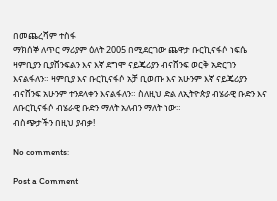በመጨረሻም ተስፋ
ማክሰኞ ለጥር ማሪያም ዕለት 2005 በሚደርገው ጨዋታ ቡርኪናፋሶ ነፍሴ ዛምቢያን ቢያሸንፍልን እና እኛ ደግሞ ናይጄሪያን ብናሸንፍ ወርቅ አድርገን እናልፋለን። ዛምቢያ እና ቡርኪናፋሶ አቻ ቢወጡ እና አሁንም እኛ ናይጄሪያን ብናሸንፍ አሁንም ተንደላቀን እናልፋለን። ስለዚህ ድል ለኢትዮጵያ ብሄራዊ ቡድን እና ለቡርኪናፋሶ ብሄራዊ ቡድን ማለት አለብን ማለት ነው።
ብስጭታችን በዚህ ያብቃ!

No comments:

Post a Comment